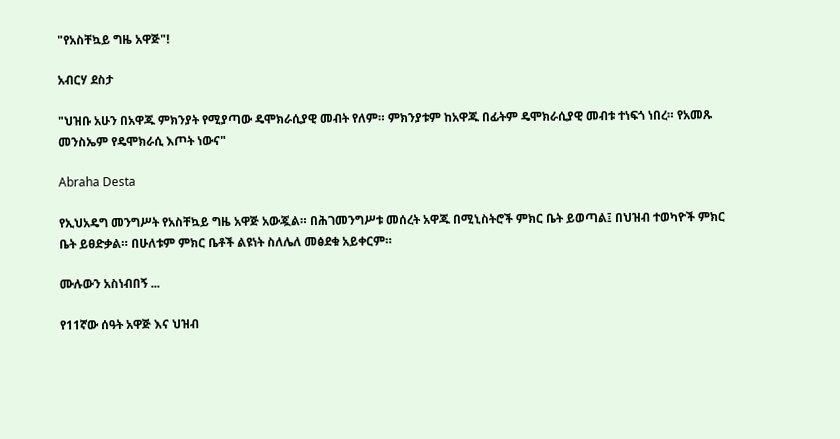"የአስቸኳይ ግዜ አዋጅ"!

አብርሃ ደስታ

"ህዝቡ አሁን በአዋጁ ምክንያት የሚያጣው ዴሞክራሲያዊ መብት የለም። ምክንያቱም ከአዋጁ በፊትም ዴሞክራሲያዊ መብቱ ተነፍጎ ነበረ። የአመጹ መንስኤም የዴሞክራሲ እጦት ነውና"

Abraha Desta

የኢህአዴግ መንግሥት የአስቸኳይ ግዜ አዋጅ አውጇል። በሕገመንግሥቱ መሰረት አዋጁ በሚኒስትሮች ምክር ቤት ይወጣል፤ በህዝብ ተወካዮች ምክር ቤት ይፀድቃል። በሁለቱም ምክር ቤቶች ልዩነት ስለሌለ መፅደቁ አይቀርም።

ሙሉውን አስነብበኝ ...

የ11ኛው ሰዓት አዋጅ እና ህዝብ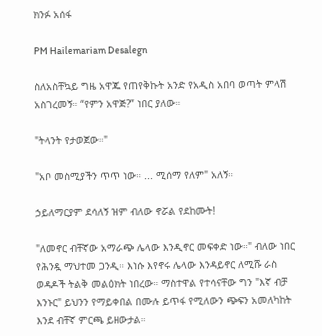ክንፉ አሰፋ

PM Hailemariam Desalegn

ስለአስቸኳይ ግዜ አዋጁ የጠየቅኩት አንድ የአዲስ አበባ ወጣት ምላሽ አስገረመኝ። “የምን አዋጅ?” ነበር ያለው።

"ትላንት የታወጀው።"

"አቦ መስሚያችን ጥጥ ነው። ... ሚሰማ የለም" አለኝ።

ኃይለማርያም ደሳለኝ ዝም ብለው ኖሯል የደከሙት!

"ለመኖር ብቸኛው አማራጭ ሌላው እንዲኖር መፍቀድ ነው።" ብለው ነበር የሕንዷ ማህተመ ጋንዲ። እነሱ እየኖሩ ሌላው እንዳይኖር ለሚሹ ራስ ወዳዶች ትልቅ መልዕክት ነበረው። ማስተዋል የተሳናቸው ግን "እኛ ብቻ እንኑር" ይህንን የማይቀበል በሙሉ ይጥፋ የሚለውን ጭፍን አመለካከት እንደ ብቸኛ ምርጫ ይዘውታል።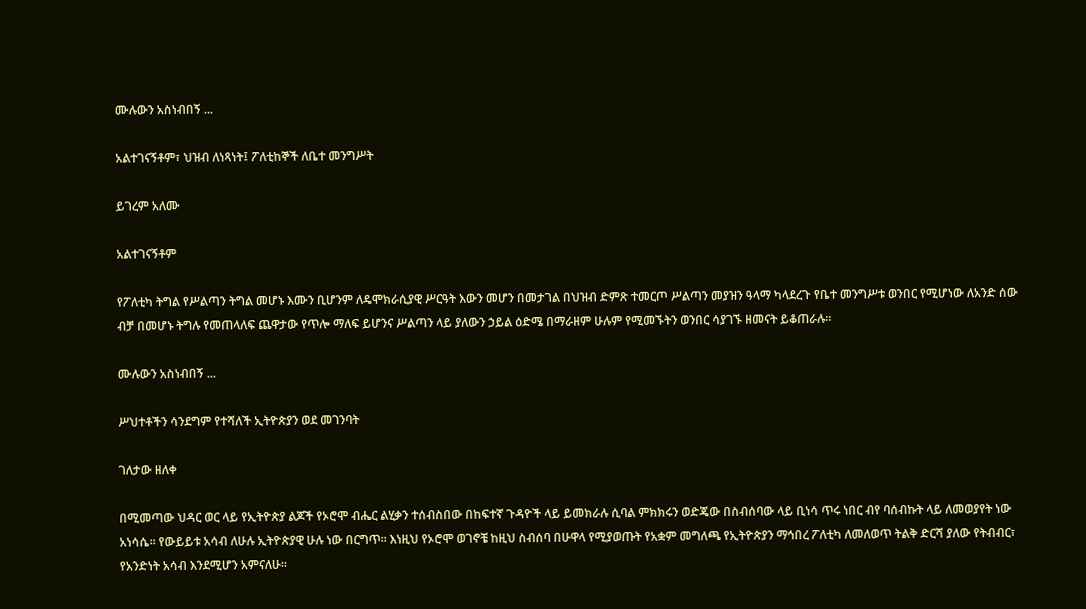ሙሉውን አስነብበኝ ...

አልተገናኝቶም፣ ህዝብ ለነጻነት፤ ፖለቲከኞች ለቤተ መንግሥት

ይገረም አለሙ

አልተገናኝቶም

የፖለቲካ ትግል የሥልጣን ትግል መሆኑ እሙን ቢሆንም ለዴሞክራሲያዊ ሥርዓት እውን መሆን በመታገል በህዝብ ድምጽ ተመርጦ ሥልጣን መያዝን ዓላማ ካላደረጉ የቤተ መንግሥቱ ወንበር የሚሆነው ለአንድ ሰው ብቻ በመሆኑ ትግሉ የመጠላለፍ ጨዋታው የጥሎ ማለፍ ይሆንና ሥልጣን ላይ ያለውን ኃይል ዕድሜ በማራዘም ሁሉም የሚመኙትን ወንበር ሳያገኙ ዘመናት ይቆጠራሉ።

ሙሉውን አስነብበኝ ...

ሥህተቶችን ሳንደግም የተሻለች ኢትዮጵያን ወደ መገንባት

ገለታው ዘለቀ

በሚመጣው ህዳር ወር ላይ የኢትዮጵያ ልጆች የኦሮሞ ብሔር ልሂቃን ተሰብስበው በከፍተኛ ጉዳዮች ላይ ይመክራሉ ሲባል ምክክሩን ወድጄው በስብሰባው ላይ ቢነሳ ጥሩ ነበር ብየ ባሰብኩት ላይ ለመወያየት ነው አነሳሴ። የውይይቱ አሳብ ለሁሉ ኢትዮጵያዊ ሁሉ ነው በርግጥ። እነዚህ የኦሮሞ ወገኖቼ ከዚህ ስብሰባ በሁዋላ የሚያወጡት የአቋም መግለጫ የኢትዮጵያን ማኅበረ ፖለቲካ ለመለወጥ ትልቅ ድርሻ ያለው የትብብር፣ የአንድነት አሳብ እንደሚሆን አምናለሁ።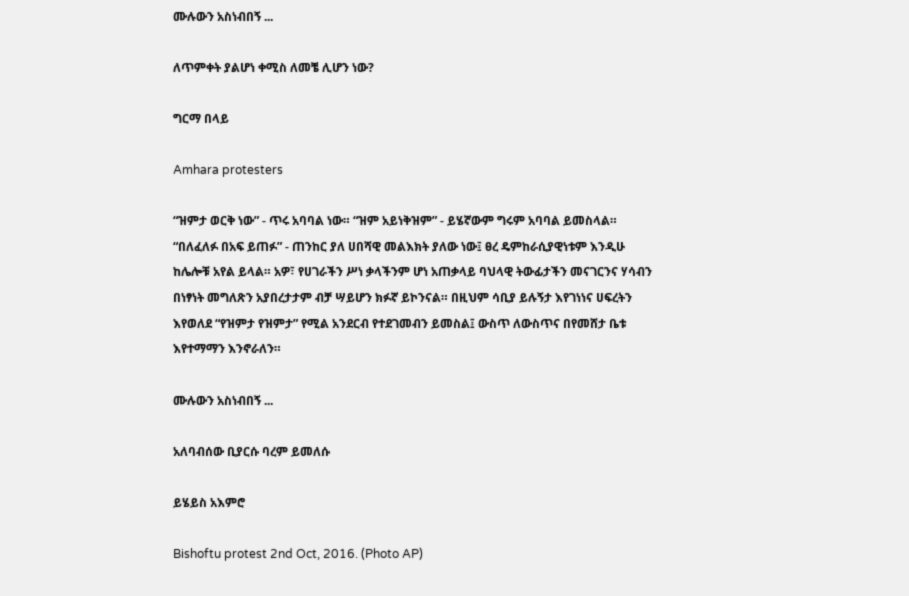ሙሉውን አስነብበኝ ...

ለጥምቀት ያልሆነ ቀሚስ ለመቼ ሊሆን ነው?

ግርማ በላይ

Amhara protesters

“ዝምታ ወርቅ ነው” - ጥሩ አባባል ነው። “ዝም አይነቅዝም” - ይሄኛውም ግሩም አባባል ይመስላል። “በለፈለፉ በአፍ ይጠፉ” - ጠንከር ያለ ሀበሻዊ መልእክት ያለው ነው፤ ፀረ ዴምከራሲያዊነቱም እንዲሁ ከሌሎቹ አየል ይላል። አዎ፣ የሀገራችን ሥነ ቃላችንም ሆነ አጠቃላይ ባህላዊ ትውፊታችን መናገርንና ሃሳብን በነፃነት መግለጽን አያበረታታም ብቻ ሣይሆን ክፉኛ ይኮንናል። በዚህም ሳቢያ ይሉኝታ እየገነነና ሀፍረትን እየወለደ “የዝምታ የዝምታ” የሚል አንደርብ የተደገመብን ይመስል፤ ውስጥ ለውስጥና በየመሸታ ቤቱ እየተማማን እንኖራለን።

ሙሉውን አስነብበኝ ...

አለባብሰው ቢያርሱ ባረም ይመለሱ

ይሄይስ አእምሮ

Bishoftu protest 2nd Oct, 2016. (Photo AP)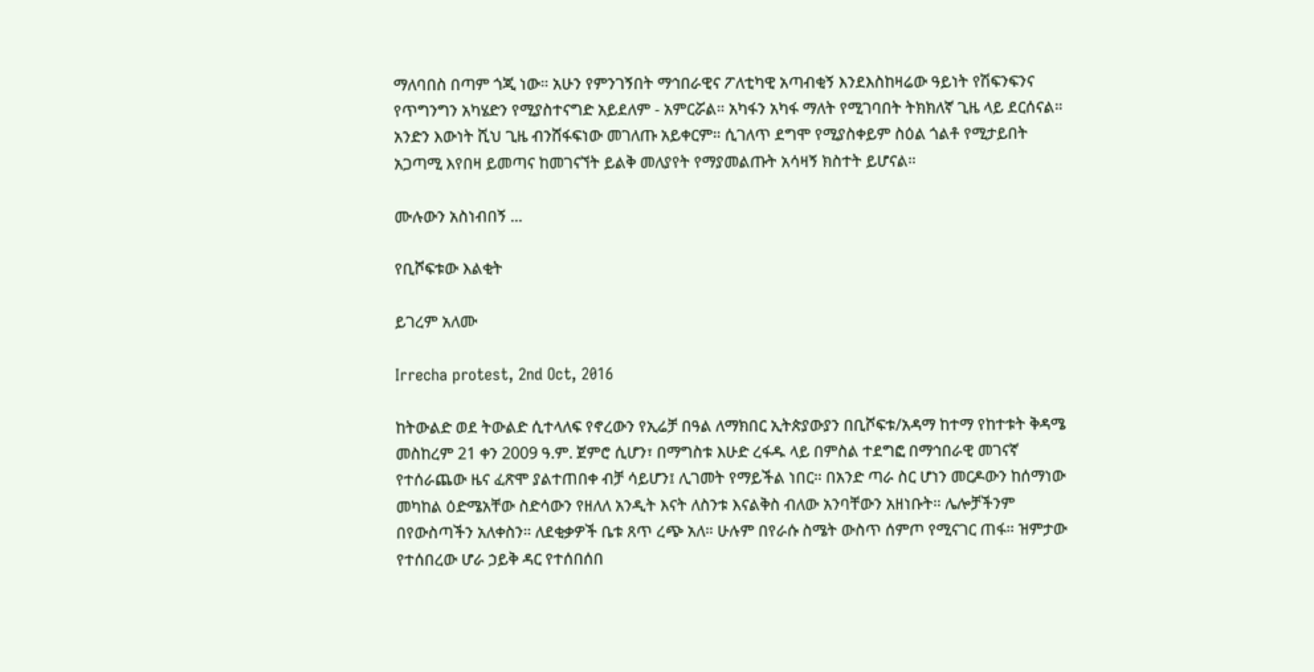ማለባበስ በጣም ጎጂ ነው። አሁን የምንገኝበት ማኅበራዊና ፖለቲካዊ አጣብቂኝ እንደእስከዛሬው ዓይነት የሽፍንፍንና የጥግንግን አካሄድን የሚያስተናግድ አይደለም - አምርሯል። አካፋን አካፋ ማለት የሚገባበት ትክክለኛ ጊዜ ላይ ደርሰናል። አንድን እውነት ሺህ ጊዜ ብንሸፋፍነው መገለጡ አይቀርም። ሲገለጥ ደግሞ የሚያስቀይም ስዕል ጎልቶ የሚታይበት አጋጣሚ እየበዛ ይመጣና ከመገናኘት ይልቅ መለያየት የማያመልጡት አሳዛኝ ክስተት ይሆናል።

ሙሉውን አስነብበኝ ...

የቢሾፍቱው እልቂት

ይገረም አለሙ

Irrecha protest, 2nd Oct, 2016

ከትውልድ ወደ ትውልድ ሲተላለፍ የኖረውን የኢሬቻ በዓል ለማክበር ኢትጵያውያን በቢሾፍቱ/አዳማ ከተማ የከተቱት ቅዳሜ መስከረም 21 ቀን 2009 ዓ.ም. ጀምሮ ሲሆን፣ በማግስቱ እሁድ ረፋዱ ላይ በምስል ተደግፎ በማኅበራዊ መገናኛ የተሰራጨው ዜና ፈጽሞ ያልተጠበቀ ብቻ ሳይሆን፤ ሊገመት የማይችል ነበር። በአንድ ጣራ ስር ሆነን መርዶውን ከሰማነው መካከል ዕድሜአቸው ስድሳውን የዘለለ አንዲት እናት ለስንቱ እናልቅስ ብለው አንባቸውን አዘነቡት። ሌሎቻችንም በየውስጣችን አለቀስን። ለደቂቃዎች ቤቱ ጸጥ ረጭ አለ። ሁሉም በየራሱ ስሜት ውስጥ ሰምጦ የሚናገር ጠፋ። ዝምታው የተሰበረው ሆራ ኃይቅ ዳር የተሰበሰበ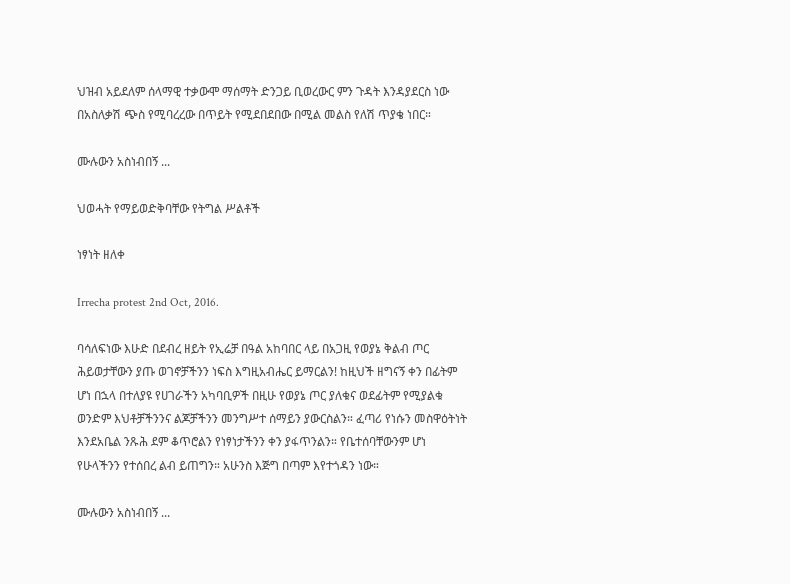ህዝብ አይደለም ሰላማዊ ተቃውሞ ማሰማት ድንጋይ ቢወረውር ምን ጉዳት እንዳያደርስ ነው በአስለቃሽ ጭስ የሚባረረው በጥይት የሚደበደበው በሚል መልስ የለሽ ጥያቄ ነበር።

ሙሉውን አስነብበኝ ...

ህወሓት የማይወድቅባቸው የትግል ሥልቶች

ነፃነት ዘለቀ

Irrecha protest 2nd Oct, 2016.

ባሳለፍነው እሁድ በደብረ ዘይት የኢሬቻ በዓል አከባበር ላይ በአጋዚ የወያኔ ቅልብ ጦር ሕይወታቸውን ያጡ ወገኖቻችንን ነፍስ እግዚአብሔር ይማርልን! ከዚህች ዘግናኝ ቀን በፊትም ሆነ በኋላ በተለያዩ የሀገራችን አካባቢዎች በዚሁ የወያኔ ጦር ያለቁና ወደፊትም የሚያልቁ ወንድም እህቶቻችንንና ልጆቻችንን መንግሥተ ሰማይን ያውርስልን። ፈጣሪ የነሱን መስዋዕትነት እንደአቤል ንጹሕ ደም ቆጥሮልን የነፃነታችንን ቀን ያፋጥንልን። የቤተሰባቸውንም ሆነ የሁላችንን የተሰበረ ልብ ይጠግን። አሁንስ እጅግ በጣም እየተጎዳን ነው።

ሙሉውን አስነብበኝ ...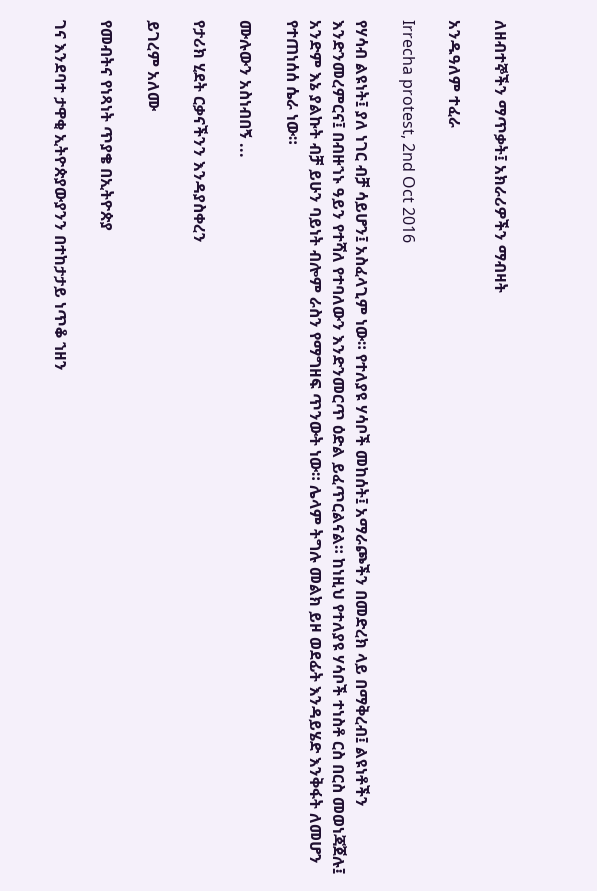ለዘብተኞችን ማጥቃት፤ አክራሪዎችን ማብዛት

አንዱዓለም ተፈራ

Irrecha protest, 2nd Oct 2016

የሃሳብ ልዩነት፤ ያለ ነገር ብቻ ሳይሆን፤ አስፈላጊም ነው። የተለያዩ ሃሳቦች መከሰት፤ አማራጮችን በመድረክ ላይ በማቅረብ፤ ልዩነቶችን እንድንመረምርና፤ በብዙኀኑ ዓይን የተሻለ የተባለውን እንድንመርጥ ዕድል ይፈጥርልናል። ከነዚህ የተለያዩ ሃሳቦች ተነስቶ ርስ በርስ መወነጃጀሉ፤ አንድም እኔ ያልኩት ብቻ ይሁን ባይነት ብሎም ራስን የማግዘፍ ጥንውት ነው። ሌላም ትግሉ መልክ ይዞ ወደፊት እንዳይሄድ እንቅፋት ለመሆን የተጠነሰሰ ሴራ ነው።

ሙሉውን አስነብበኝ ...

የታሪክ ሂደት ርቃናችንን እንዳያስቀረን

ይገረም አለሙ

የመብትና የነጻነት ጥያቄ በኢትዮጵያ

ገና እንደባተ ታዋቂ ኢትዮጵያውያንን በተከታታይ ነጥቆ ኀዘን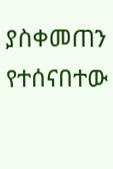ያስቀመጠን የተሰናበተው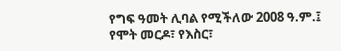የግፍ ዓመት ሊባል የሚችለው 2008 ዓ.ም.፤ የሞት መርዶ፣ የእስር፣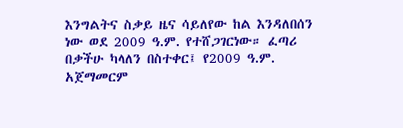እንግልትና ስቃይ ዜና ሳይለየው ከል እንዳለበሰን ነው ወደ 2009 ዓ.ም. የተሸጋገርነው። ፈጣሪ በቃችሁ ካላለን በስተቀር፤ የ2009 ዓ.ም. አጀማመርም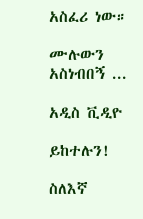አስፈሪ ነው።

ሙሉውን አስነብበኝ ...

አዲስ ቪዲዮ

ይከተሉን!

ስለእኛ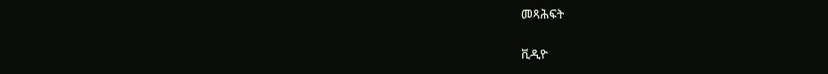መጻሕፍት

ቪዲዮ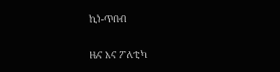ኪነ-ጥበብ

ዜና እና ፖለቲካ